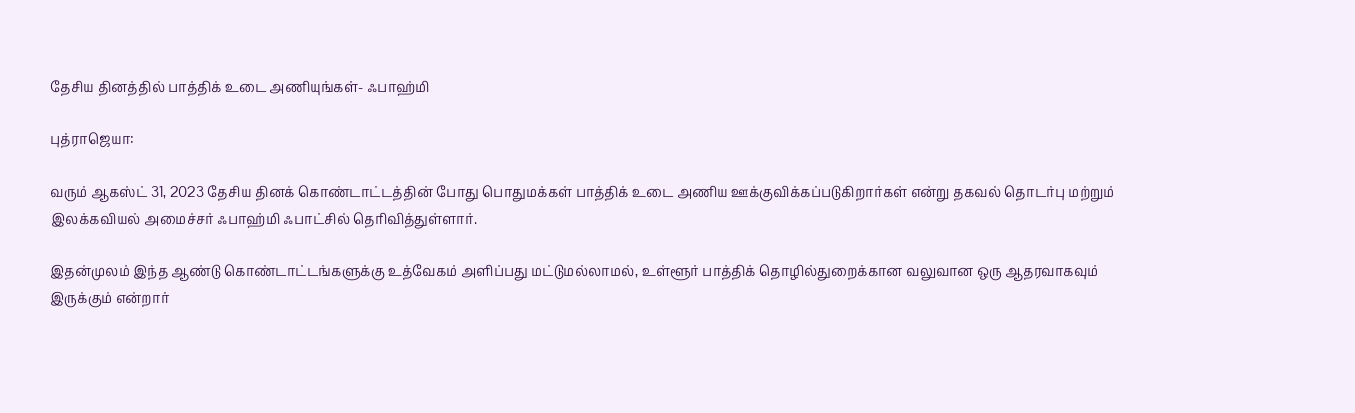தேசிய தினத்தில் பாத்திக் உடை அணியுங்கள்- ஃபாஹ்மி

புத்ராஜெயா:

வரும் ஆகஸ்ட் 31, 2023 தேசிய தினக் கொண்டாட்டத்தின் போது பொதுமக்கள் பாத்திக் உடை அணிய ஊக்குவிக்கப்படுகிறார்கள் என்று தகவல் தொடர்பு மற்றும் இலக்கவியல் அமைச்சர் ஃபாஹ்மி ஃபாட்சில் தெரிவித்துள்ளார்.

இதன்முலம் இந்த ஆண்டு கொண்டாட்டங்களுக்கு உத்வேகம் அளிப்பது மட்டுமல்லாமல், உள்ளூர் பாத்திக் தொழில்துறைக்கான வலுவான ஒரு ஆதரவாகவும் இருக்கும் என்றார்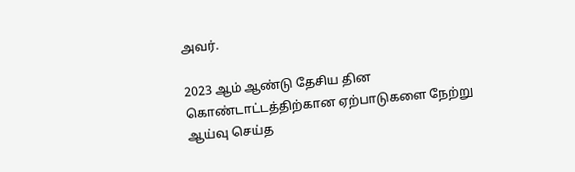அவர்.

2023 ஆம் ஆண்டு தேசிய தின கொண்டாட்டத்திற்கான ஏற்பாடுகளை நேற்று ஆய்வு செய்த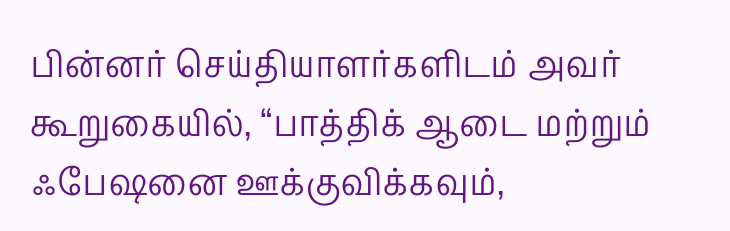பின்னர் செய்தியாளர்களிடம் அவர் கூறுகையில், “பாத்திக் ஆடை மற்றும் ஃபேஷனை ஊக்குவிக்கவும்,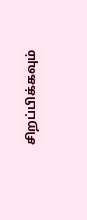சிறப்பிக்கவும்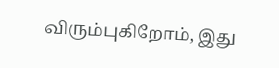விரும்புகிறோம், இது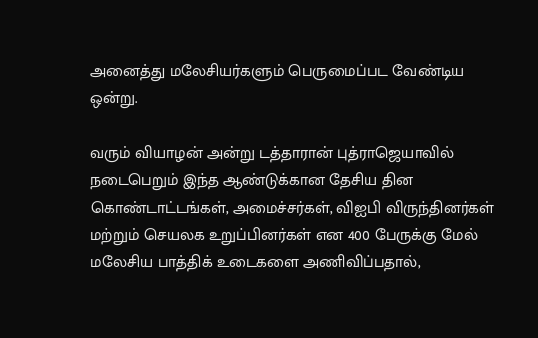அனைத்து மலேசியர்களும் பெருமைப்பட வேண்டிய ஒன்று.

வரும் வியாழன் அன்று டத்தாரான் புத்ராஜெயாவில் நடைபெறும் இந்த ஆண்டுக்கான தேசிய தின கொண்டாட்டங்கள், அமைச்சர்கள், விஐபி விருந்தினர்கள் மற்றும் செயலக உறுப்பினர்கள் என 400 பேருக்கு மேல் மலேசிய பாத்திக் உடைகளை அணிவிப்பதால்,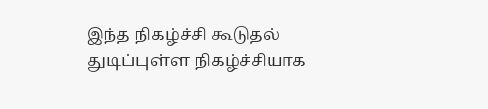இந்த நிகழ்ச்சி கூடுதல் துடிப்புள்ள நிகழ்ச்சியாக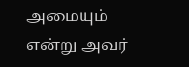அமையும் என்று அவர்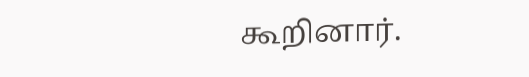கூறினார்.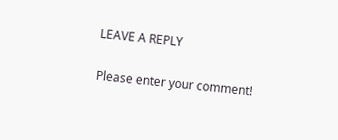LEAVE A REPLY

Please enter your comment!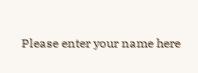Please enter your name here